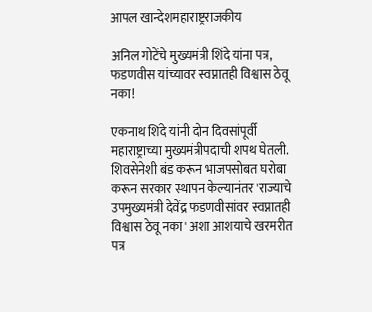आपल खान्देशमहाराष्ट्रराजकीय

अनिल गोटेंचे मुख्यमंत्री शिंदे यांना पत्र, फडणवीस यांच्यावर स्वप्नातही विश्वास ठेवू नका!

एकनाथ शिंदे यांनी दोन दिवसांपूर्वी महाराष्ट्राच्या मुख्यमंत्रीपदाची शपथ घेतली. शिवसेनेशी बंड करून भाजपसोबत घरोबा करून सरकार स्थापन केल्यानंतर 'राज्याचे उपमुख्यमंत्री देवेंद्र फडणवीसांवर स्वप्नातही विश्वास ठेवू नका' अशा आशयाचे खरमरीत पत्र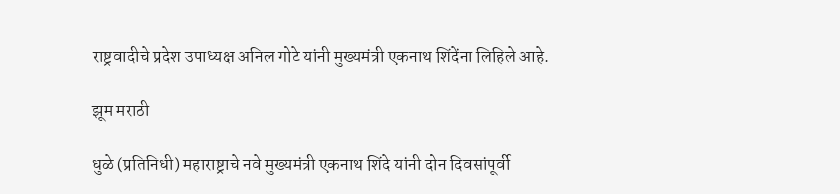राष्ट्रवादीचे प्रदेश उपाध्यक्ष अनिल गोटे यांनी मुख्यमंत्री एकनाथ शिंदेंना लिहिले आहे.

झूम मराठी

धुळे (प्रतिनिधी) महाराष्ट्राचे नवे मुख्यमंत्री एकनाथ शिंदे यांनी दोन दिवसांपूर्वी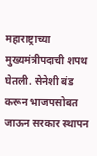महाराष्ट्राच्या मुख्यमंत्रीपदाची शपथ घेतली. सेनेशी बंड करून भाजपसोबत जाऊन सरकार स्थापन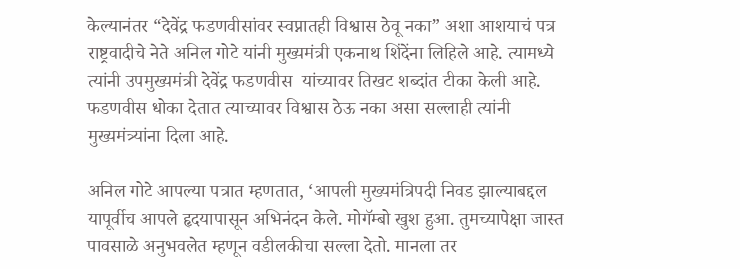केल्यानंतर “देवेंद्र फडणवीसांवर स्वप्नातही विश्वास ठेवू नका” अशा आशयाचं पत्र राष्ट्रवादीचे नेते अनिल गोटे यांनी मुख्यमंत्री एकनाथ शिंदेंना लिहिले आहे. त्यामध्ये त्यांनी उपमुख्यमंत्री देवेंद्र फडणवीस  यांच्यावर तिखट शब्दांत टीका केली आहे. फडणवीस धोका देतात त्याच्यावर विश्वास ठेऊ नका असा सल्लाही त्यांनी मुख्यमंत्र्यांना दिला आहे.

अनिल गोटे आपल्या पत्रात म्हणतात, ‘आपली मुख्यमंत्रिपदी निवड झाल्याबद्दल यापूर्वीच आपले हृदयापासून अभिनंदन केले. मोगॅम्बो खुश हुआ. तुमच्यापेक्षा जास्त पावसाळे अनुभवलेत म्हणून वडीलकीचा सल्ला देतो. मानला तर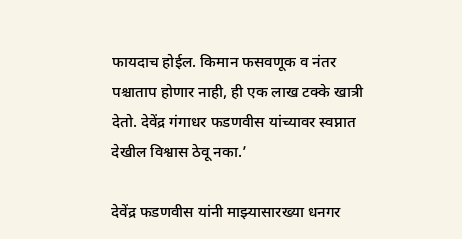फायदाच होईल. किमान फसवणूक व नंतर पश्चाताप होणार नाही, ही एक लाख टक्के खात्री देतो. देवेंद्र गंगाधर फडणवीस यांच्यावर स्वप्नात देखील विश्वास ठेवू नका.’

देवेंद्र फडणवीस यांनी माझ्यासारख्या धनगर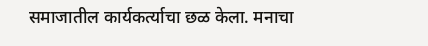समाजातील कार्यकर्त्याचा छळ केला. मनाचा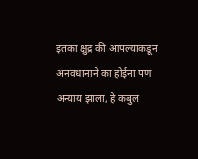इतका क्षुद्र की आपल्याकडून अनवधानाने का होईना पण अन्याय झाला, हे कबुल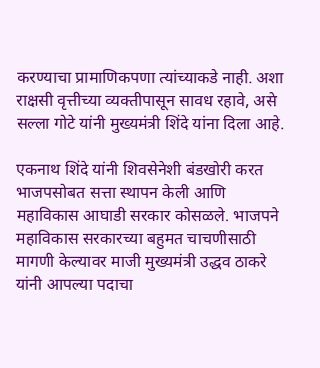करण्याचा प्रामाणिकपणा त्यांच्याकडे नाही. अशा राक्षसी वृत्तीच्या व्यक्तीपासून सावध रहावे, असे सल्ला गोटे यांनी मुख्यमंत्री शिंदे यांना दिला आहे.

एकनाथ शिंदे यांनी शिवसेनेशी बंडखोरी करत भाजपसोबत सत्ता स्थापन केली आणि महाविकास आघाडी सरकार कोसळले. भाजपने महाविकास सरकारच्या बहुमत चाचणीसाठी मागणी केल्यावर माजी मुख्यमंत्री उद्धव ठाकरे यांनी आपल्या पदाचा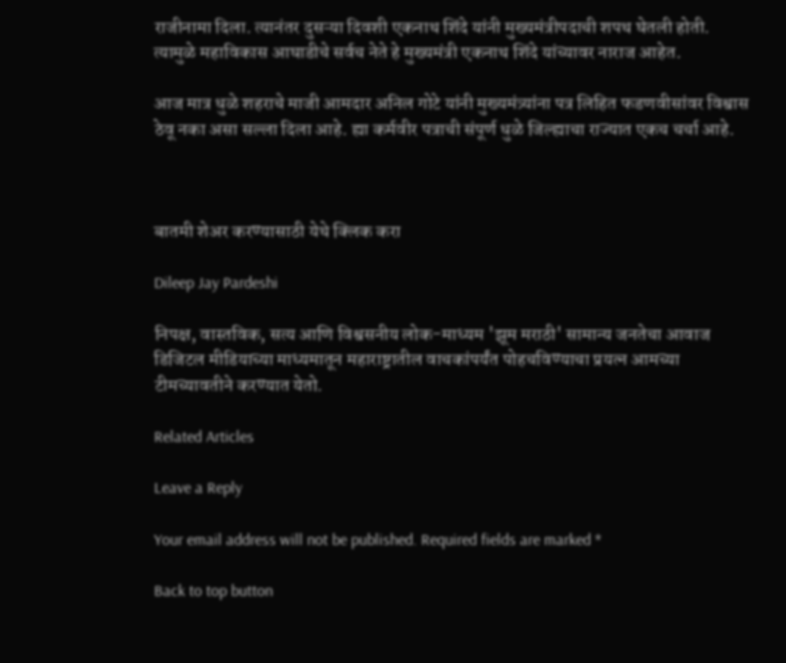राजीनामा दिला. त्यानंतर दुसऱ्या दिवशी एकनाथ शिंदे यांनी मुख्यमंत्रीपदाची शपथ घेतली होती. त्यामुळे महाविकास आघाडीचे सर्वच नेते हे मुख्यमंत्री एकनाथ शिंदे यांच्यावर नाराज आहेत.

आज मात्र धुळे शहराचे माजी आमदार अनिल गोटे यांनी मुख्यमंत्र्यांना पत्र लिहित फडणवीसांवर विश्वास ठेवू नका असा सल्ला दिला आहे. ह्या कर्मवीर पत्राची संपूर्ण धुळे जिल्ह्याचा राज्यात एकच चर्चा आहे.



बातमी शेअर करण्यासाठी येथे क्लिक करा

Dileep Jay Pardeshi

निपक्ष, वास्तविक, सत्य आणि विश्वसनीय लोक-माध्यम 'झूम मराठी' सामान्य जनतेचा आवाज डिजिटल मीडियाच्या माध्यमातून महाराष्ट्रातील वाचकांपर्यंत पोहचविण्याचा प्रयत्न आमच्या टीमच्यावतीने करण्यात येतो.

Related Articles

Leave a Reply

Your email address will not be published. Required fields are marked *

Back to top button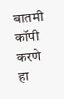बातमी कॉपी करणे हा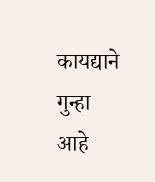कायद्याने गुन्हा आहे